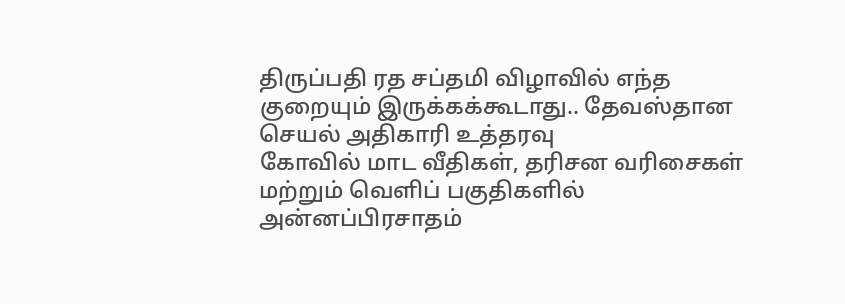திருப்பதி ரத சப்தமி விழாவில் எந்த குறையும் இருக்கக்கூடாது.. தேவஸ்தான செயல் அதிகாரி உத்தரவு
கோவில் மாட வீதிகள், தரிசன வரிசைகள் மற்றும் வெளிப் பகுதிகளில் அன்னப்பிரசாதம்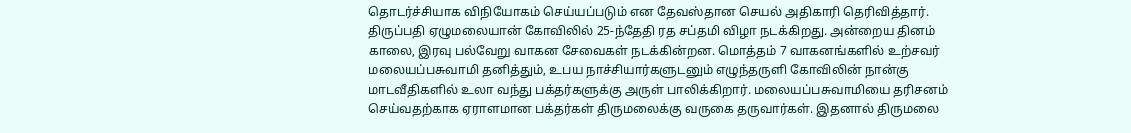தொடர்ச்சியாக விநியோகம் செய்யப்படும் என தேவஸ்தான செயல் அதிகாரி தெரிவித்தார்.
திருப்பதி ஏழுமலையான் கோவிலில் 25-ந்தேதி ரத சப்தமி விழா நடக்கிறது. அன்றைய தினம் காலை, இரவு பல்வேறு வாகன சேவைகள் நடக்கின்றன. மொத்தம் 7 வாகனங்களில் உற்சவர் மலையப்பசுவாமி தனித்தும், உபய நாச்சியார்களுடனும் எழுந்தருளி கோவிலின் நான்கு மாடவீதிகளில் உலா வந்து பக்தர்களுக்கு அருள் பாலிக்கிறார். மலையப்பசுவாமியை தரிசனம் செய்வதற்காக ஏராளமான பக்தர்கள் திருமலைக்கு வருகை தருவார்கள். இதனால் திருமலை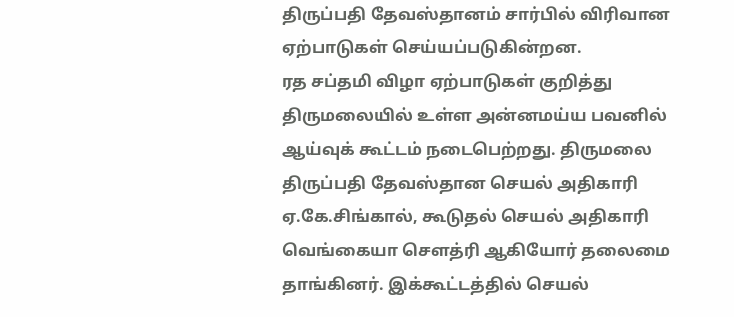திருப்பதி தேவஸ்தானம் சார்பில் விரிவான ஏற்பாடுகள் செய்யப்படுகின்றன.
ரத சப்தமி விழா ஏற்பாடுகள் குறித்து திருமலையில் உள்ள அன்னமய்ய பவனில் ஆய்வுக் கூட்டம் நடைபெற்றது. திருமலை திருப்பதி தேவஸ்தான செயல் அதிகாரி ஏ.கே.சிங்கால், கூடுதல் செயல் அதிகாரி வெங்கையா சௌத்ரி ஆகியோர் தலைமை தாங்கினர். இக்கூட்டத்தில் செயல்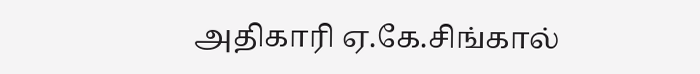அதிகாரி ஏ.கே.சிங்கால்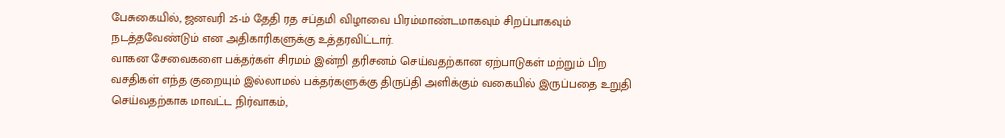பேசுகையில், ஜனவரி 25-ம் தேதி ரத சப்தமி விழாவை பிரம்மாண்டமாகவும் சிறப்பாகவும் நடத்தவேண்டும் என அதிகாரிகளுக்கு உத்தரவிட்டார்.
வாகன சேவைகளை பக்தர்கள் சிரமம் இன்றி தரிசனம் செய்வதற்கான ஏற்பாடுகள் மற்றும் பிற வசதிகள் எந்த குறையும் இல்லாமல் பக்தர்களுக்கு திருப்தி அளிக்கும் வகையில் இருப்பதை உறுதி செய்வதற்காக மாவட்ட நிர்வாகம்,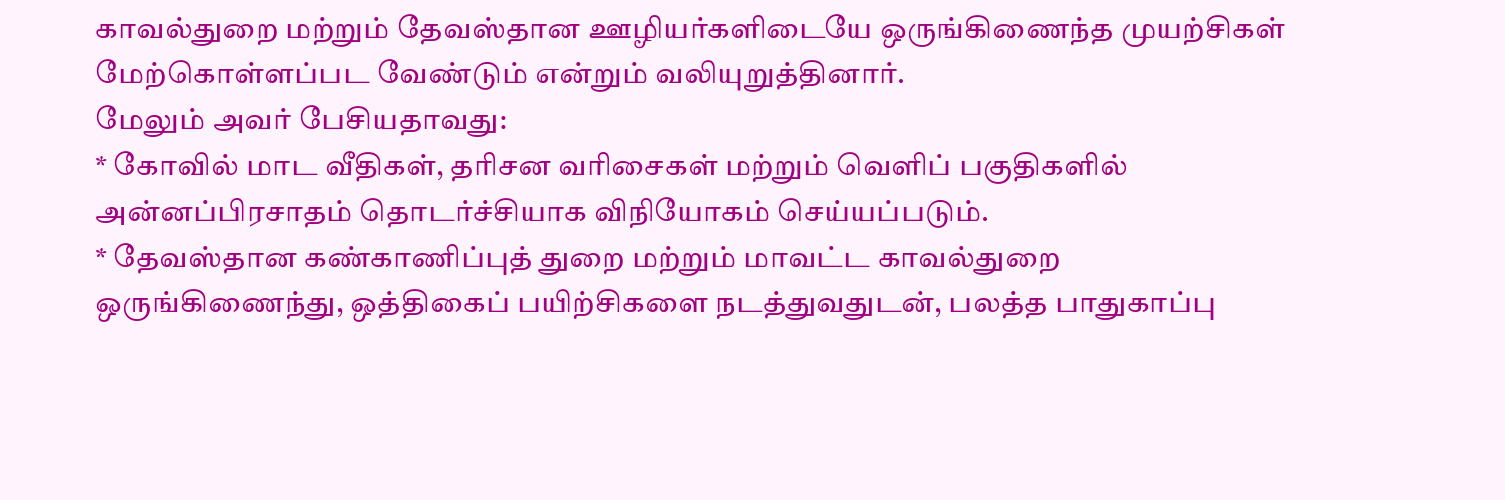காவல்துறை மற்றும் தேவஸ்தான ஊழியர்களிடையே ஒருங்கிணைந்த முயற்சிகள் மேற்கொள்ளப்பட வேண்டும் என்றும் வலியுறுத்தினார்.
மேலும் அவர் பேசியதாவது:
* கோவில் மாட வீதிகள், தரிசன வரிசைகள் மற்றும் வெளிப் பகுதிகளில் அன்னப்பிரசாதம் தொடர்ச்சியாக விநியோகம் செய்யப்படும்.
* தேவஸ்தான கண்காணிப்புத் துறை மற்றும் மாவட்ட காவல்துறை ஒருங்கிணைந்து, ஒத்திகைப் பயிற்சிகளை நடத்துவதுடன், பலத்த பாதுகாப்பு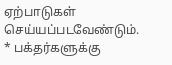ஏற்பாடுகள் செய்யப்படவேண்டும்.
* பக்தர்களுக்கு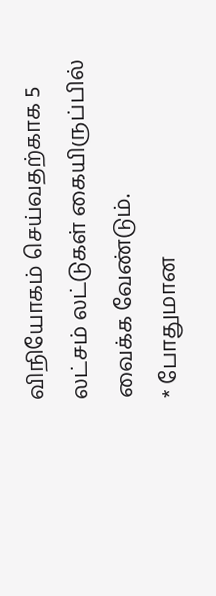விநியோகம் செய்வதற்காக 5 லட்சம் லட்டுகள் கையிருப்பில் வைக்க வேண்டும்.
* போதுமான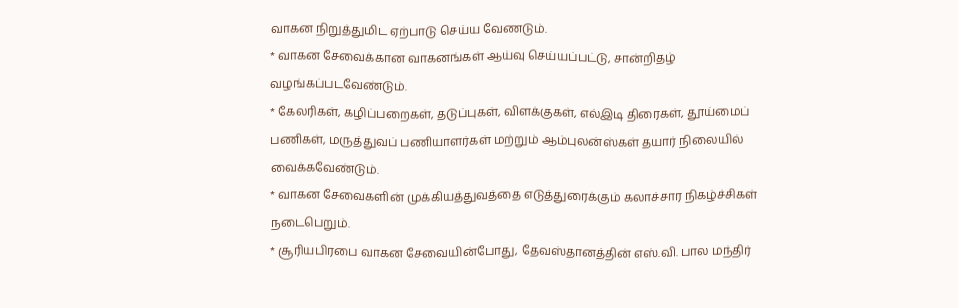வாகன நிறுத்துமிட ஏற்பாடு செய்ய வேணடும்.
* வாகன சேவைக்கான வாகனங்கள் ஆய்வு செய்யப்பட்டு, சான்றிதழ் வழங்கப்படவேண்டும்.
* கேலரிகள், கழிப்பறைகள், தடுப்புகள், விளக்குகள், எல்இடி திரைகள், தூய்மைப் பணிகள், மருத்துவப் பணியாளர்கள் மற்றும் ஆம்புலன்ஸ்கள் தயார் நிலையில் வைக்கவேண்டும்.
* வாகன சேவைகளின் முக்கியத்துவத்தை எடுத்துரைக்கும் கலாச்சார நிகழ்ச்சிகள் நடைபெறும்.
* சூரியபிரபை வாகன சேவையின்போது, தேவஸ்தானத்தின் எஸ்.வி. பால மந்திர்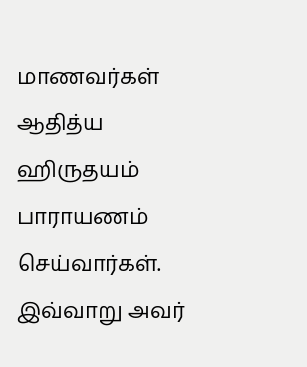மாணவர்கள் ஆதித்ய ஹிருதயம் பாராயணம் செய்வார்கள்.
இவ்வாறு அவர்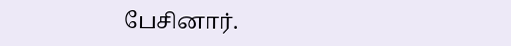பேசினார்.